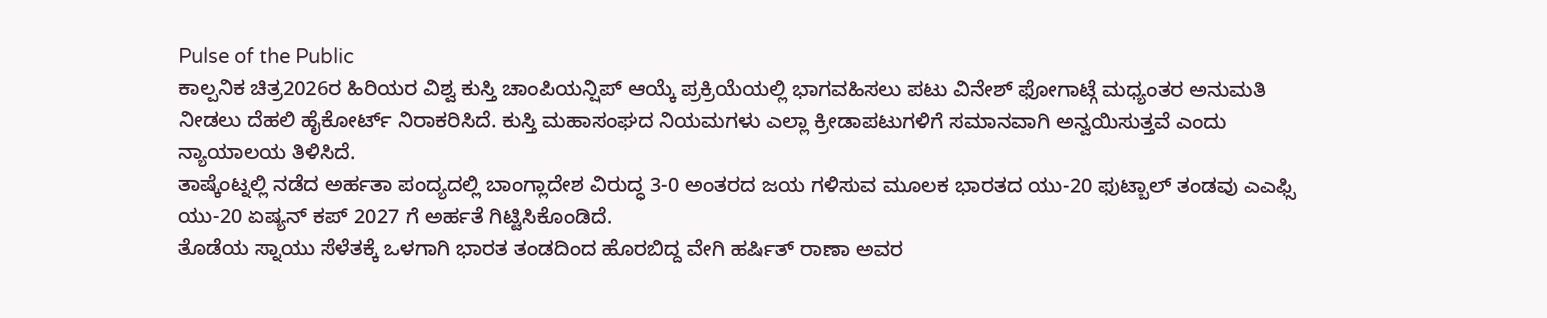Pulse of the Public
ಕಾಲ್ಪನಿಕ ಚಿತ್ರ2026ರ ಹಿರಿಯರ ವಿಶ್ವ ಕುಸ್ತಿ ಚಾಂಪಿಯನ್ಷಿಪ್ ಆಯ್ಕೆ ಪ್ರಕ್ರಿಯೆಯಲ್ಲಿ ಭಾಗವಹಿಸಲು ಪಟು ವಿನೇಶ್ ಫೋಗಾಟ್ಗೆ ಮಧ್ಯಂತರ ಅನುಮತಿ ನೀಡಲು ದೆಹಲಿ ಹೈಕೋರ್ಟ್ ನಿರಾಕರಿಸಿದೆ. ಕುಸ್ತಿ ಮಹಾಸಂಘದ ನಿಯಮಗಳು ಎಲ್ಲಾ ಕ್ರೀಡಾಪಟುಗಳಿಗೆ ಸಮಾನವಾಗಿ ಅನ್ವಯಿಸುತ್ತವೆ ಎಂದು ನ್ಯಾಯಾಲಯ ತಿಳಿಸಿದೆ.
ತಾಷ್ಕೆಂಟ್ನಲ್ಲಿ ನಡೆದ ಅರ್ಹತಾ ಪಂದ್ಯದಲ್ಲಿ ಬಾಂಗ್ಲಾದೇಶ ವಿರುದ್ಧ 3-0 ಅಂತರದ ಜಯ ಗಳಿಸುವ ಮೂಲಕ ಭಾರತದ ಯು-20 ಫುಟ್ಬಾಲ್ ತಂಡವು ಎಎಫ್ಸಿ ಯು-20 ಏಷ್ಯನ್ ಕಪ್ 2027 ಗೆ ಅರ್ಹತೆ ಗಿಟ್ಟಿಸಿಕೊಂಡಿದೆ.
ತೊಡೆಯ ಸ್ನಾಯು ಸೆಳೆತಕ್ಕೆ ಒಳಗಾಗಿ ಭಾರತ ತಂಡದಿಂದ ಹೊರಬಿದ್ದ ವೇಗಿ ಹರ್ಷಿತ್ ರಾಣಾ ಅವರ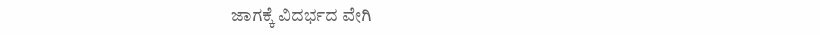ಜಾಗಕ್ಕೆ ವಿದರ್ಭದ ವೇಗಿ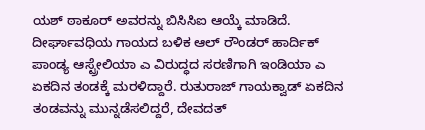ಯಶ್ ಠಾಕೂರ್ ಅವರನ್ನು ಬಿಸಿಸಿಐ ಆಯ್ಕೆ ಮಾಡಿದೆ.
ದೀರ್ಘಾವಧಿಯ ಗಾಯದ ಬಳಿಕ ಆಲ್ ರೌಂಡರ್ ಹಾರ್ದಿಕ್ ಪಾಂಡ್ಯ ಆಸ್ಟ್ರೇಲಿಯಾ ಎ ವಿರುದ್ಧದ ಸರಣಿಗಾಗಿ ಇಂಡಿಯಾ ಎ ಏಕದಿನ ತಂಡಕ್ಕೆ ಮರಳಿದ್ದಾರೆ. ರುತುರಾಜ್ ಗಾಯಕ್ವಾಡ್ ಏಕದಿನ ತಂಡವನ್ನು ಮುನ್ನಡೆಸಲಿದ್ದರೆ, ದೇವದತ್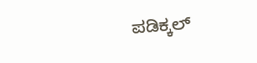ಪಡಿಕ್ಕಲ್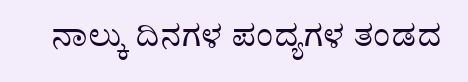ನಾಲ್ಕು ದಿನಗಳ ಪಂದ್ಯಗಳ ತಂಡದ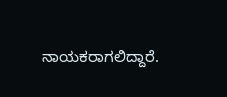ನಾಯಕರಾಗಲಿದ್ದಾರೆ.